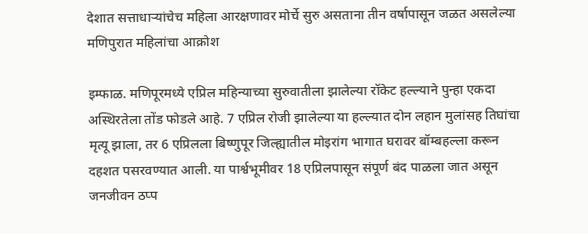देशात सत्ताधाऱ्यांचेच महिला आरक्षणावर मोर्चे सुरु असताना तीन वर्षापासून जळत असलेल्या मणिपुरात महिलांचा आक्रोश

इम्फाळ. मणिपूरमध्ये एप्रिल महिन्याच्या सुरुवातीला झालेल्या रॉकेट हल्ल्याने पुन्हा एकदा अस्थिरतेला तोंड फोडले आहे. 7 एप्रिल रोजी झालेल्या या हल्ल्यात दोन लहान मुलांसह तिघांचा मृत्यू झाला, तर 6 एप्रिलला बिष्णुपूर जिल्ह्यातील मोइरांग भागात घरावर बॉम्बहल्ला करून दहशत पसरवण्यात आली. या पार्श्वभूमीवर 18 एप्रिलपासून संपूर्ण बंद पाळला जात असून जनजीवन ठप्प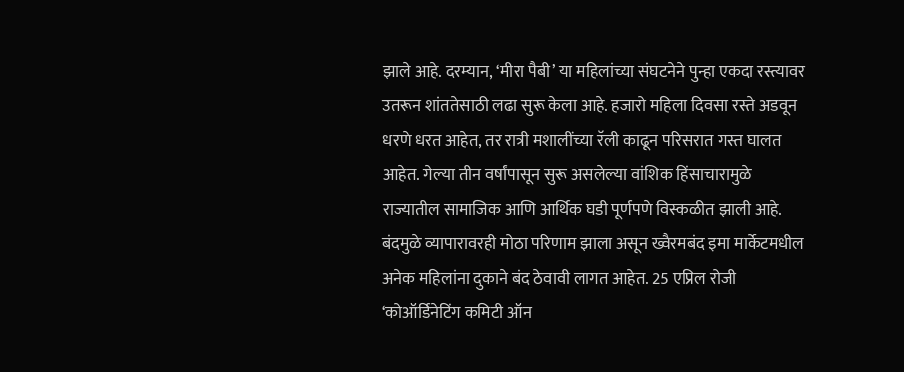झाले आहे. दरम्यान, ‘मीरा पैबी’ या महिलांच्या संघटनेने पुन्हा एकदा रस्त्यावर उतरून शांततेसाठी लढा सुरू केला आहे. हजारो महिला दिवसा रस्ते अडवून धरणे धरत आहेत, तर रात्री मशालींच्या रॅली काढून परिसरात गस्त घालत आहेत. गेल्या तीन वर्षांपासून सुरू असलेल्या वांशिक हिंसाचारामुळे राज्यातील सामाजिक आणि आर्थिक घडी पूर्णपणे विस्कळीत झाली आहे. बंदमुळे व्यापारावरही मोठा परिणाम झाला असून ख्वैरमबंद इमा मार्केटमधील अनेक महिलांना दुकाने बंद ठेवावी लागत आहेत. 25 एप्रिल रोजी ‘कोऑर्डिनेटिंग कमिटी ऑन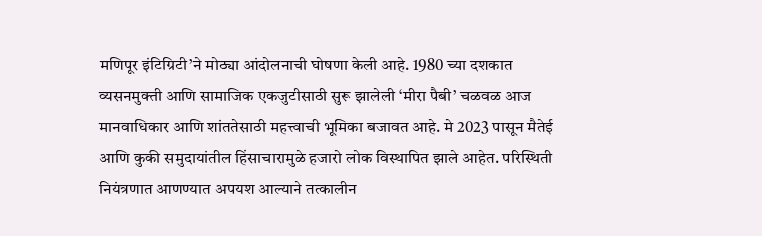मणिपूर इंटिग्रिटी’ने मोठ्या आंदोलनाची घोषणा केली आहे. 1980 च्या दशकात व्यसनमुक्ती आणि सामाजिक एकजुटीसाठी सुरू झालेली ‘मीरा पैबी’ चळवळ आज मानवाधिकार आणि शांततेसाठी महत्त्वाची भूमिका बजावत आहे. मे 2023 पासून मैतेई आणि कुकी समुदायांतील हिंसाचारामुळे हजारो लोक विस्थापित झाले आहेत. परिस्थिती नियंत्रणात आणण्यात अपयश आल्याने तत्कालीन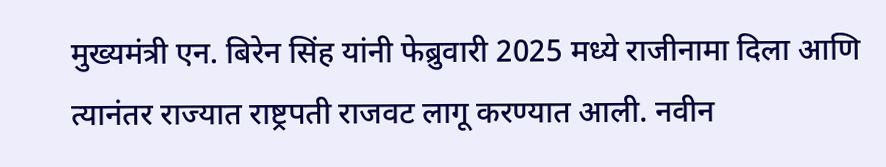मुख्यमंत्री एन. बिरेन सिंह यांनी फेब्रुवारी 2025 मध्ये राजीनामा दिला आणि त्यानंतर राज्यात राष्ट्रपती राजवट लागू करण्यात आली. नवीन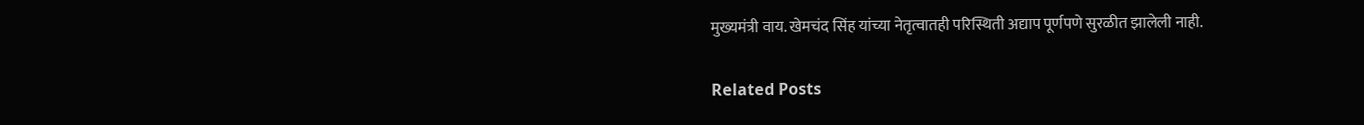मुख्यमंत्री वाय. खेमचंद सिंह यांच्या नेतृत्वातही परिस्थिती अद्याप पूर्णपणे सुरळीत झालेली नाही.

Related Posts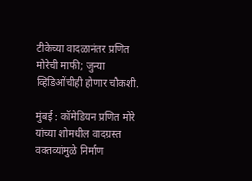टीकेच्या वादळानंतर प्रणित मोरेची माफी; जुन्या व्हिडिओंचीही होणार चौकशी.

मुंबई : कॉमेडियन प्रणित मोरे यांच्या शोमधील वादग्रस्त वक्तव्यांमुळे निर्माण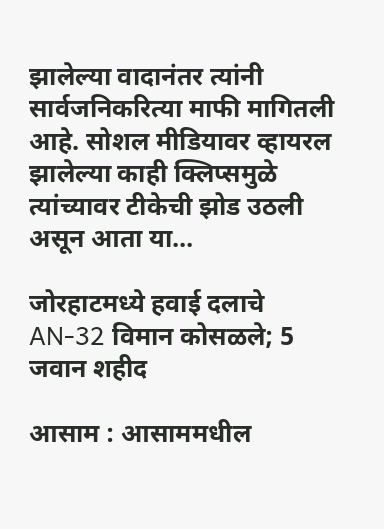झालेल्या वादानंतर त्यांनी सार्वजनिकरित्या माफी मागितली आहे. सोशल मीडियावर व्हायरल झालेल्या काही क्लिप्समुळे त्यांच्यावर टीकेची झोड उठली असून आता या…

जोरहाटमध्ये हवाई दलाचे AN-32 विमान कोसळले; 5 जवान शहीद

आसाम : आसाममधील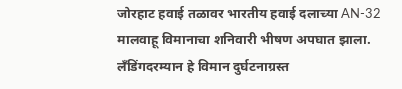जोरहाट हवाई तळावर भारतीय हवाई दलाच्या AN-32 मालवाहू विमानाचा शनिवारी भीषण अपघात झाला. लँडिंगदरम्यान हे विमान दुर्घटनाग्रस्त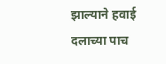झाल्याने हवाई दलाच्या पाच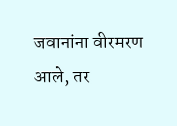जवानांना वीरमरण आले, तर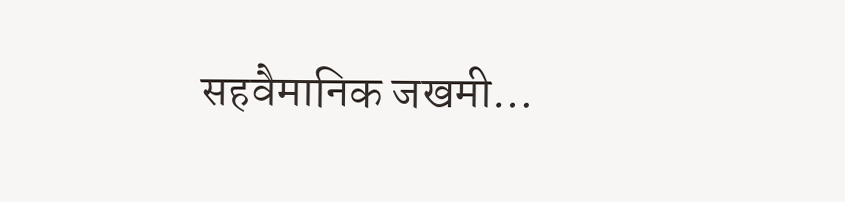सहवैमानिक जखमी…